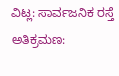ವಿಟ್ಲ: ಸಾರ್ವಜನಿಕ ರಸ್ತೆ ಅತಿಕ್ರಮಣ: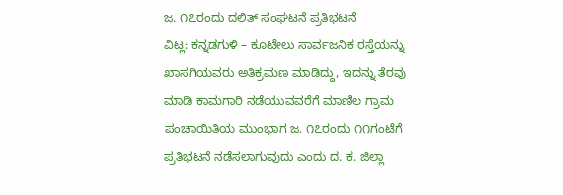ಜ. ೧೭ರಂದು ದಲಿತ್ ಸಂಘಟನೆ ಪ್ರತಿಭಟನೆ
ವಿಟ್ಲ: ಕನ್ನಡಗುಳಿ – ಕೂಟೇಲು ಸಾರ್ವಜನಿಕ ರಸ್ತೆಯನ್ನು ಖಾಸಗಿಯವರು ಅತಿಕ್ರಮಣ ಮಾಡಿದ್ದು, ಇದನ್ನು ತೆರವು ಮಾಡಿ ಕಾಮಗಾರಿ ನಡೆಯುವವರೆಗೆ ಮಾಣಿಲ ಗ್ರಾಮ ಪಂಚಾಯಿತಿಯ ಮುಂಭಾಗ ಜ. ೧೭ರಂದು ೧೧ಗಂಟೆಗೆ ಪ್ರತಿಭಟನೆ ನಡೆಸಲಾಗುವುದು ಎಂದು ದ. ಕ. ಜಿಲ್ಲಾ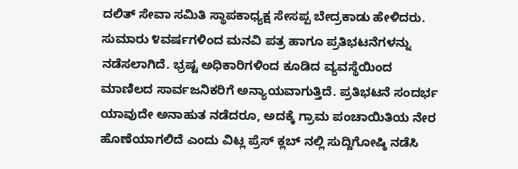ದಲಿತ್ ಸೇವಾ ಸಮಿತಿ ಸ್ಥಾಪಕಾಧ್ಯಕ್ಷ ಸೇಸಪ್ಪ ಬೇದ್ರಕಾಡು ಹೇಳಿದರು.
ಸುಮಾರು ೪ವರ್ಷಗಳಿಂದ ಮನವಿ ಪತ್ರ ಹಾಗೂ ಪ್ರತಿಭಟನೆಗಳನ್ನು ನಡೆಸಲಾಗಿದೆ. ಭ್ರಷ್ಟ ಅಧಿಕಾರಿಗಳಿಂದ ಕೂಡಿದ ವ್ಯವಸ್ಥೆಯಿಂದ ಮಾಣಿಲದ ಸಾರ್ವಜನಿಕರಿಗೆ ಅನ್ಯಾಯವಾಗುತ್ತಿದೆ. ಪ್ರತಿಭಟನೆ ಸಂದರ್ಭ ಯಾವುದೇ ಅನಾಹುತ ನಡೆದರೂ, ಅದಕ್ಕೆ ಗ್ರಾಮ ಪಂಚಾಯಿತಿಯ ನೇರ ಹೊಣೆಯಾಗಲಿದೆ ಎಂದು ವಿಟ್ಲ ಪ್ರೆಸ್ ಕ್ಲಬ್ ನಲ್ಲಿ ಸುದ್ದಿಗೋಷ್ಠಿ ನಡೆಸಿ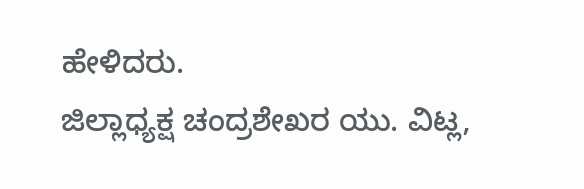ಹೇಳಿದರು.
ಜಿಲ್ಲಾಧ್ಯಕ್ಷ ಚಂದ್ರಶೇಖರ ಯು. ವಿಟ್ಲ,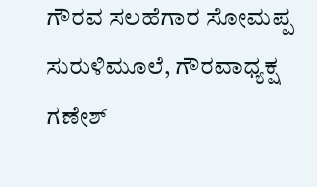ಗೌರವ ಸಲಹೆಗಾರ ಸೋಮಪ್ಪ ಸುರುಳಿಮೂಲೆ, ಗೌರವಾಧ್ಯಕ್ಷ ಗಣೇಶ್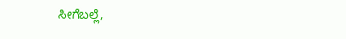ಸೀಗೆಬಲ್ಲೆ,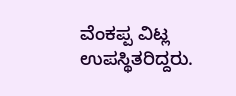ವೆಂಕಪ್ಪ ವಿಟ್ಲ ಉಪಸ್ಥಿತರಿದ್ದರು.